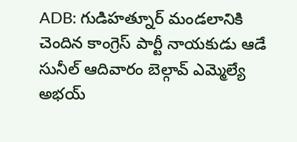ADB: గుడిహత్నూర్ మండలానికి చెందిన కాంగ్రెస్ పార్టీ నాయకుడు ఆడే సునీల్ ఆదివారం బెల్గావ్ ఎమ్మెల్యే అభయ్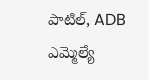పాటిల్, ADB ఎమ్మెల్యే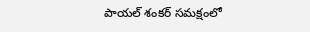పాయల్ శంకర్ సమక్షంలో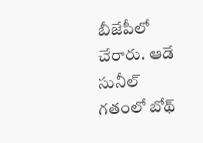బీజేపీలో చేరారు. ఆడే సునీల్ గతంలో బోథ్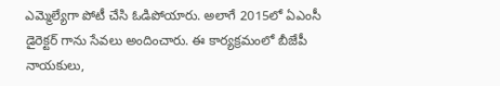ఎమ్మెల్యేగా పోటీ చేసి ఓడిపోయారు. అలాగే 2015లో ఏఎంసీ డైరెక్టర్ గాను సేవలు అందించారు. ఈ కార్యక్రమంలో బీజేపీ నాయకులు,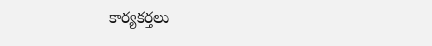కార్యకర్తలు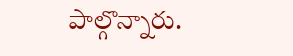పాల్గొన్నారు.